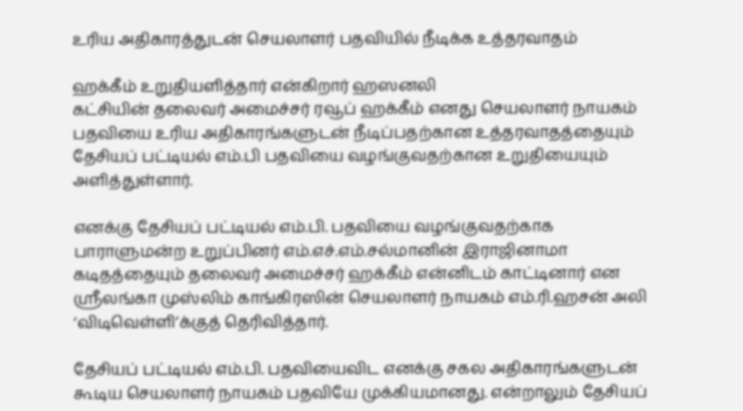உரிய அதிகாரத்துடன் செயலாளர் பதவியில் நீடிக்க உத்தரவாதம்

ஹக்கீம் உறுதியளித்தார் என்கிறார் ஹஸனலி
கட்சியின் தலைவர் அமைச்சர் ரவூப் ஹக்கீம் எனது செயலாளர் நாயகம் பதவியை உரிய அதிகாரங்களுடன் நீடிப்பதற்கான உத்தரவாதத்தையும் தேசியப் பட்டியல் எம்.பி பதவியை வழங்குவதற்கான உறுதியையும் அளித்துள்ளார்.

எனக்கு தேசியப் பட்டியல் எம்.பி. பதவியை வழங்குவதற்காக பாராளுமன்ற உறுப்பினர் எம்.எச்.எம்.சல்மானின் இராஜினாமா கடிதத்தையும் தலைவர் அமைச்சர் ஹக்கீம் என்னிடம் காட்டினார் என ஸ்ரீலங்கா முஸ்லிம் காங்கிரஸின் செயலாளர் நாயகம் எம்.ரி.ஹசன் அலி ‘விடிவெள்ளி’க்குத் தெரிவித்தார்.

தேசியப் பட்டியல் எம்.பி. பதவியைவிட எனக்கு சகல அதிகாரங்களுடன் கூடிய செயலாளர் நாயகம் பதவியே முக்கியமானது. என்றாலும் தேசியப்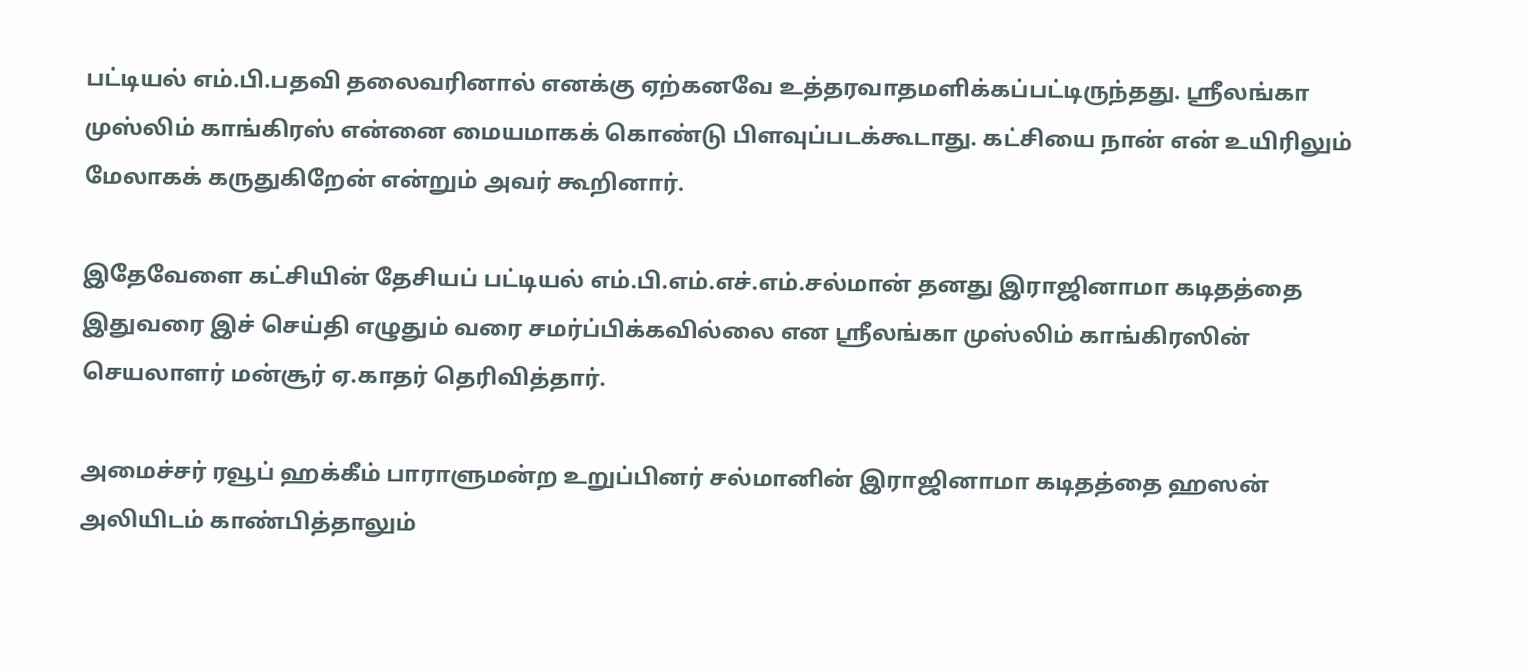பட்டியல் எம்.பி.பதவி தலைவரினால் எனக்கு ஏற்கனவே உத்தரவாதமளிக்கப்பட்டிருந்தது. ஸ்ரீலங்கா முஸ்லிம் காங்கிரஸ் என்னை மையமாகக் கொண்டு பிளவுப்படக்கூடாது. கட்சியை நான் என் உயிரிலும் மேலாகக் கருதுகிறேன் என்றும் அவர் கூறினார்.

இதேவேளை கட்சியின் தேசியப் பட்டியல் எம்.பி.எம்.எச்.எம்.சல்மான் தனது இராஜினாமா கடிதத்தை இதுவரை இச் செய்தி எழுதும் வரை சமர்ப்பிக்கவில்லை என ஸ்ரீலங்கா முஸ்லிம் காங்கிரஸின் செயலாளர் மன்சூர் ஏ.காதர் தெரிவித்தார்.

அமைச்சர் ரவூப் ஹக்கீம் பாராளுமன்ற உறுப்பினர் சல்மானின் இராஜினாமா கடிதத்தை ஹஸன் அலியிடம் காண்பித்தாலும்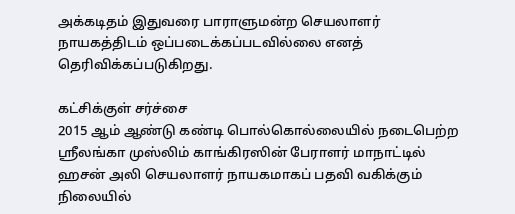அக்கடிதம் இதுவரை பாராளுமன்ற செயலாளர் நாயகத்திடம் ஒப்படைக்கப்படவில்லை எனத் தெரிவிக்கப்படுகிறது.

கட்சிக்குள் சர்ச்சை
2015 ஆம் ஆண்டு கண்டி பொல்கொல்லையில் நடைபெற்ற ஸ்ரீலங்கா முஸ்லிம் காங்கிரஸின் பேராளர் மாநாட்டில் ஹசன் அலி செயலாளர் நாயகமாகப் பதவி வகிக்கும் நிலையில்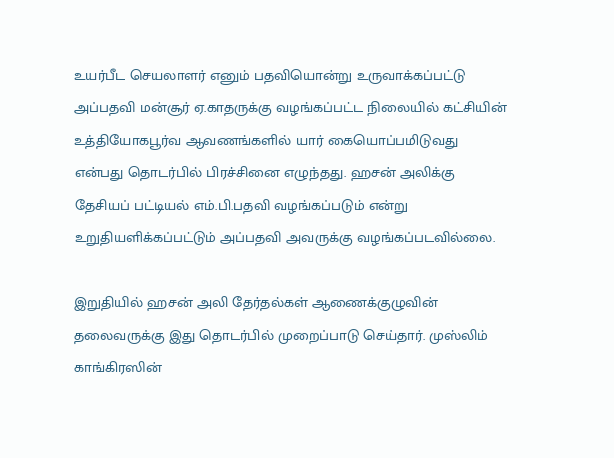உயர்பீட செயலாளர் எனும் பதவியொன்று உருவாக்கப்பட்டு அப்பதவி மன்சூர் ஏ.காதருக்கு வழங்கப்பட்ட நிலையில் கட்சியின் உத்தியோகபூர்வ ஆவணங்களில் யார் கையொப்பமிடுவது என்பது தொடர்பில் பிரச்சினை எழுந்தது. ஹசன் அலிக்கு தேசியப் பட்டியல் எம்.பி.பதவி வழங்கப்படும் என்று உறுதியளிக்கப்பட்டும் அப்பதவி அவருக்கு வழங்கப்படவில்லை.

இறுதியில் ஹசன் அலி தேர்தல்கள் ஆணைக்குழுவின் தலைவருக்கு இது தொடர்பில் முறைப்பாடு செய்தார். முஸ்லிம் காங்கிரஸின்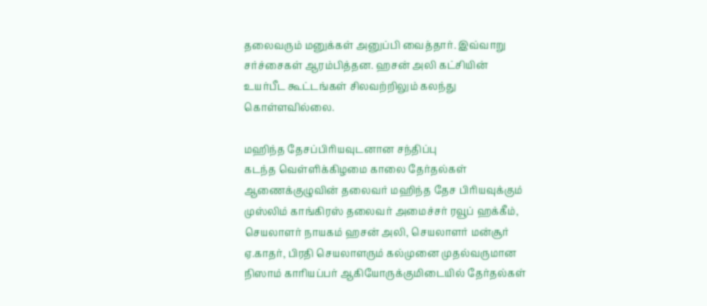தலைவரும் மனுக்கள் அனுப்பி வைத்தார். இவ்வாறு சர்ச்சைகள் ஆரம்பித்தன. ஹசன் அலி கட்சியின் உயர்பீட கூட்டங்கள் சிலவற்றிலும் கலந்து கொள்ளவில்லை.

மஹிந்த தேசப்பிரியவுடனான சந்திப்பு
கடந்த வெள்ளிக்கிழமை காலை தேர்தல்கள் ஆணைக்குழுவின் தலைவர் மஹிந்த தேச பிரியவுக்கும் முஸ்லிம் காங்கிரஸ் தலைவர் அமைச்சர் ரவூப் ஹக்கீம், செயலாளர் நாயகம் ஹசன் அலி, செயலாளர் மன்சூர் ஏ.காதர், பிரதி செயலாளரும் கல்முனை முதல்வருமான நிஸாம் காரியப்பர் ஆகியோருக்குமிடையில் தேர்தல்கள்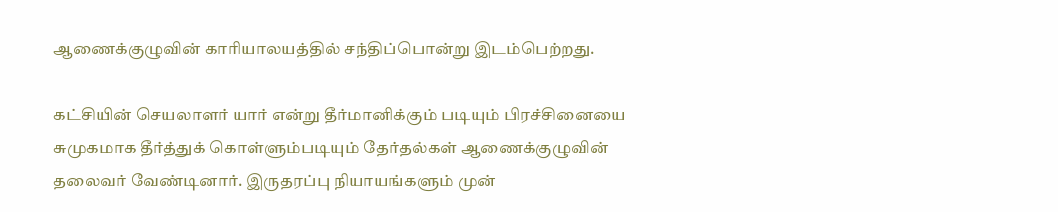ஆணைக்குழுவின் காரியாலயத்தில் சந்திப்பொன்று இடம்பெற்றது.

கட்சியின் செயலாளர் யார் என்று தீர்மானிக்கும் படியும் பிரச்சினையை சுமுகமாக தீர்த்துக் கொள்ளும்படியும் தேர்தல்கள் ஆணைக்குழுவின் தலைவர் வேண்டினார். இருதரப்பு நியாயங்களும் முன்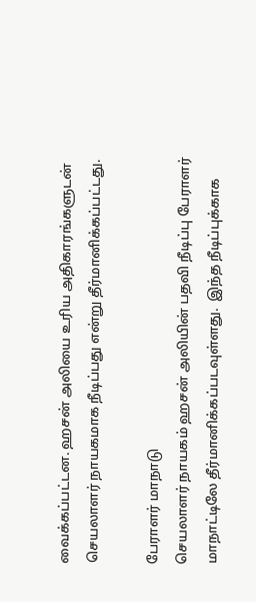வைக்கப்பட்டன. ஹசன் அலியை உரிய அதிகாரங்களுடன் செயலாளர் நாயகமாக நீடிப்பது என்று தீர்மானிக்கப்பட்டது.

பேராளர் மாநாடு
செயலாளர் நாயகம் ஹசன் அலியின் பதவி நீடிப்பு பேராளர் மாநாட்டிலே தீர்மானிக்கப்படவுள்ளது.  இந்த நீடிப்புக்காக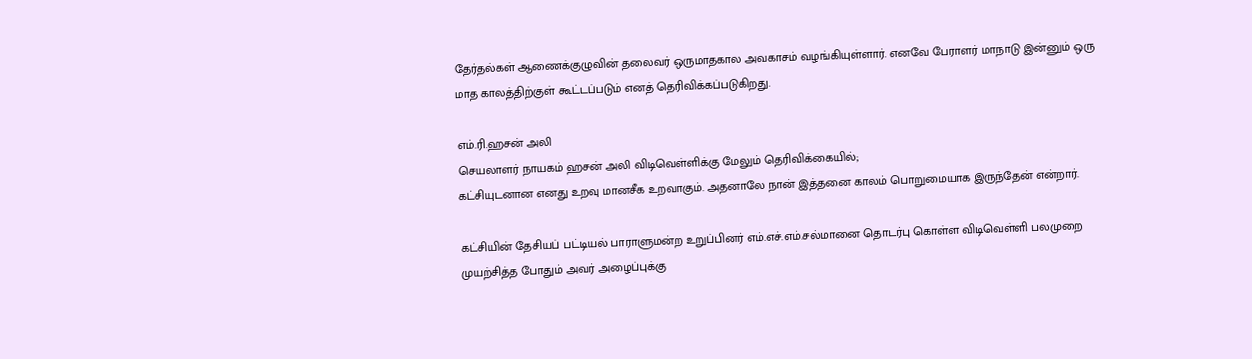தேர்தல்கள் ஆணைக்குழுவின் தலைவர் ஒருமாதகால அவகாசம் வழங்கியுள்ளார். எனவே பேராளர் மாநாடு இன்னும் ஒரு மாத காலத்திற்குள் கூட்டப்படும் எனத் தெரிவிக்கப்படுகிறது.

எம்.ரி.ஹசன் அலி
செயலாளர் நாயகம் ஹசன் அலி விடிவெள்ளிக்கு மேலும் தெரிவிக்கையில்;
கட்சியுடனான எனது உறவு மானசீக உறவாகும். அதனாலே நான் இத்தனை காலம் பொறுமையாக இருந்தேன் என்றார்.

கட்சியின் தேசியப் பட்டியல் பாராளுமன்ற உறுப்பினர் எம்.எச்.எம்.சல்மானை தொடர்பு கொள்ள விடிவெள்ளி பலமுறை முயற்சித்த போதும் அவர் அழைப்புக்கு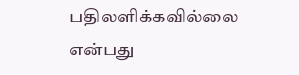பதிலளிக்கவில்லை என்பது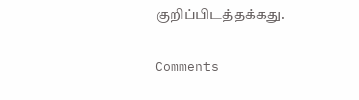குறிப்பிடத்தக்கது.

Comments